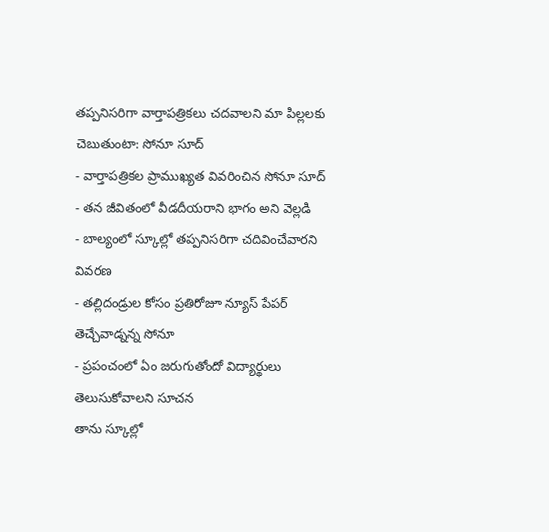తప్పనిసరిగా వార్తాపత్రికలు చదవాలని మా పిల్లలకు చెబుతుంటా: సోనూ సూద్
- వార్తాపత్రికల ప్రాముఖ్యత వివరించిన సోనూ సూద్
- తన జీవితంలో వీడదీయరాని భాగం అని వెల్లడి
- బాల్యంలో స్కూల్లో తప్పనిసరిగా చదివించేవారని వివరణ
- తల్లిదండ్రుల కోసం ప్రతిరోజూ న్యూస్ పేపర్ తెచ్చేవాడ్నన్న సోనూ
- ప్రపంచంలో ఏం జరుగుతోందో విద్యార్థులు తెలుసుకోవాలని సూచన
తాను స్కూల్లో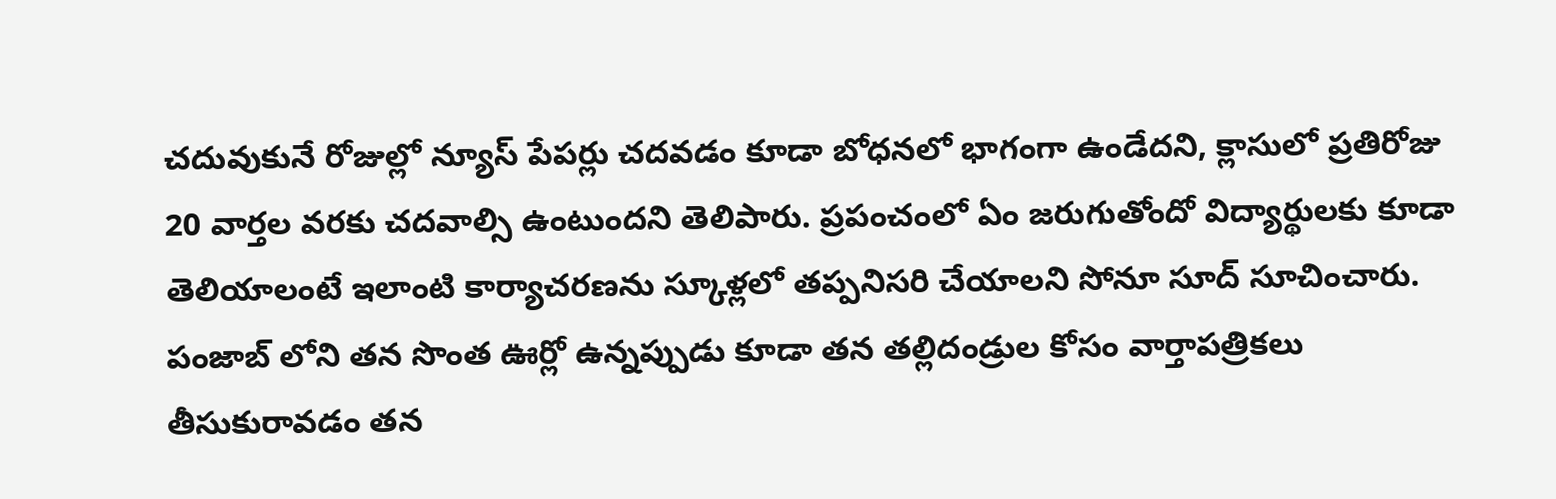చదువుకునే రోజుల్లో న్యూస్ పేపర్లు చదవడం కూడా బోధనలో భాగంగా ఉండేదని, క్లాసులో ప్రతిరోజు 20 వార్తల వరకు చదవాల్సి ఉంటుందని తెలిపారు. ప్రపంచంలో ఏం జరుగుతోందో విద్యార్థులకు కూడా తెలియాలంటే ఇలాంటి కార్యాచరణను స్కూళ్లలో తప్పనిసరి చేయాలని సోనూ సూద్ సూచించారు.
పంజాబ్ లోని తన సొంత ఊర్లో ఉన్నప్పుడు కూడా తన తల్లిదండ్రుల కోసం వార్తాపత్రికలు తీసుకురావడం తన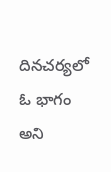దినచర్యలో ఓ భాగం అని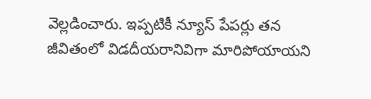వెల్లడించారు. ఇప్పటికీ న్యూస్ పేపర్లు తన జీవితంలో విడదీయరానివిగా మారిపోయాయని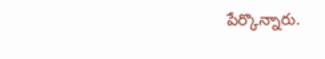పేర్కొన్నారు.